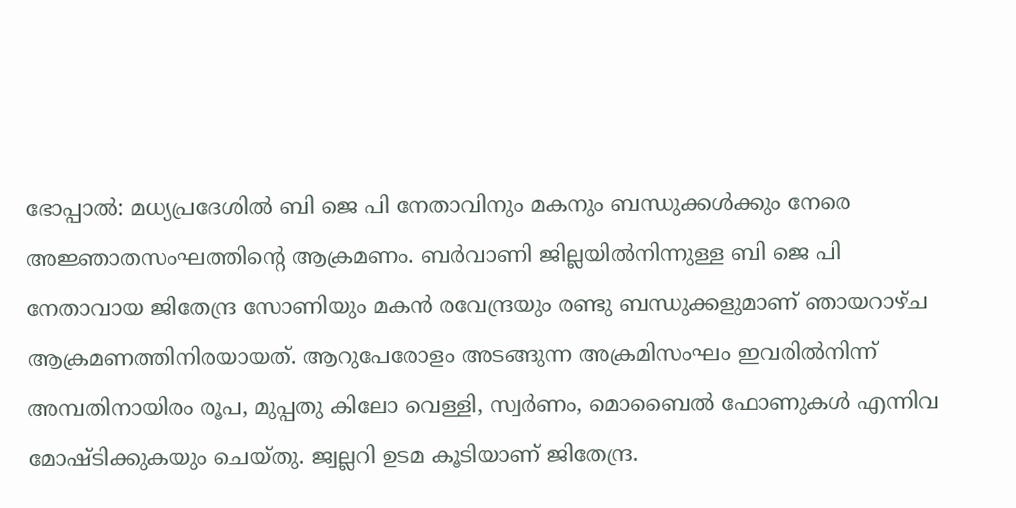ഭോപ്പാൽ: മധ്യപ്രദേശിൽ ബി ജെ പി നേതാവിനും മകനും ബന്ധുക്കൾക്കും നേരെ അജ്ഞാതസംഘത്തിന്റെ ആക്രമണം. ബർവാണി ജില്ലയിൽനിന്നുള്ള ബി ജെ പി നേതാവായ ജിതേന്ദ്ര സോണിയും മകൻ രവേന്ദ്രയും രണ്ടു ബന്ധുക്കളുമാണ് ഞായറാഴ്ച ആക്രമണത്തിനിരയായത്. ആറുപേരോളം അടങ്ങുന്ന അക്രമിസംഘം ഇവരിൽനിന്ന് അമ്പതിനായിരം രൂപ, മുപ്പതു കിലോ വെള്ളി, സ്വർണം, മൊബൈൽ ഫോണുകൾ എന്നിവ മോഷ്ടിക്കുകയും ചെയ്തു. ജ്വല്ലറി ഉടമ കൂടിയാണ് ജിതേന്ദ്ര.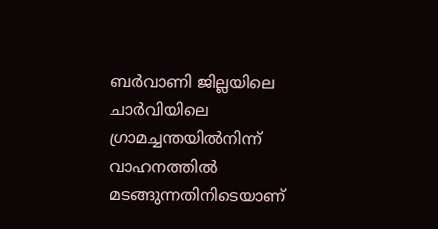ബർവാണി ജില്ലയിലെ ചാർവിയിലെ ഗ്രാമച്ചന്തയിൽനിന്ന് വാഹനത്തിൽ മടങ്ങുന്നതിനിടെയാണ്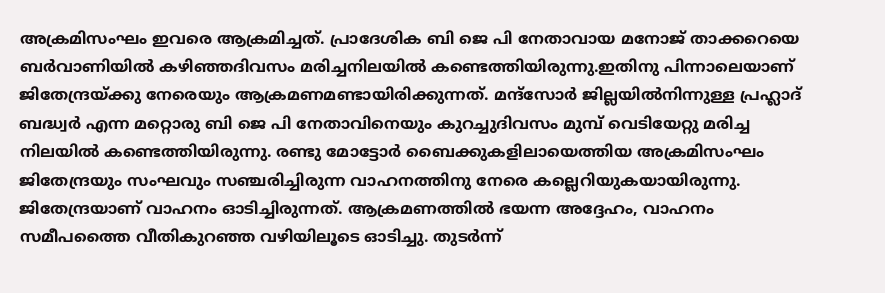അക്രമിസംഘം ഇവരെ ആക്രമിച്ചത്. പ്രാദേശിക ബി ജെ പി നേതാവായ മനോജ് താക്കറെയെ ബർവാണിയിൽ കഴിഞ്ഞദിവസം മരിച്ചനിലയിൽ കണ്ടെത്തിയിരുന്നു.ഇതിനു പിന്നാലെയാണ് ജിതേന്ദ്രയ്ക്കു നേരെയും ആക്രമണമണ്ടായിരിക്കുന്നത്. മന്ദ്സോർ ജില്ലയിൽനിന്നുള്ള പ്രഹ്ലാദ് ബദ്ധ്വർ എന്ന മറ്റൊരു ബി ജെ പി നേതാവിനെയും കുറച്ചുദിവസം മുമ്പ് വെടിയേറ്റു മരിച്ച നിലയിൽ കണ്ടെത്തിയിരുന്നു. രണ്ടു മോട്ടോർ ബൈക്കുകളിലായെത്തിയ അക്രമിസംഘം ജിതേന്ദ്രയും സംഘവും സഞ്ചരിച്ചിരുന്ന വാഹനത്തിനു നേരെ കല്ലെറിയുകയായിരുന്നു. ജിതേന്ദ്രയാണ് വാഹനം ഓടിച്ചിരുന്നത്. ആക്രമണത്തിൽ ഭയന്ന അദ്ദേഹം, വാഹനം സമീപത്തൈ വീതികുറഞ്ഞ വഴിയിലൂടെ ഓടിച്ചു. തുടർന്ന്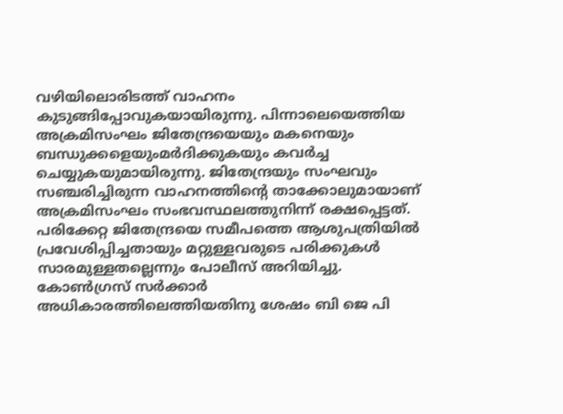വഴിയിലൊരിടത്ത് വാഹനം കുടുങ്ങിപ്പോവുകയായിരുന്നു. പിന്നാലെയെത്തിയ അക്രമിസംഘം ജിതേന്ദ്രയെയും മകനെയും ബന്ധുക്കളെയുംമർദിക്കുകയും കവർച്ച ചെയ്യുകയുമായിരുന്നു. ജിതേന്ദ്രയും സംഘവും സഞ്ചരിച്ചിരുന്ന വാഹനത്തിന്റെ താക്കോലുമായാണ് അക്രമിസംഘം സംഭവസ്ഥലത്തുനിന്ന് രക്ഷപ്പെട്ടത്. പരിക്കേറ്റ ജിതേന്ദ്രയെ സമീപത്തെ ആശുപത്രിയിൽ പ്രവേശിപ്പിച്ചതായും മറ്റുള്ളവരുടെ പരിക്കുകൾ സാരമുള്ളതല്ലെന്നും പോലീസ് അറിയിച്ചു. കോൺഗ്രസ് സർക്കാർ അധികാരത്തിലെത്തിയതിനു ശേഷം ബി ജെ പി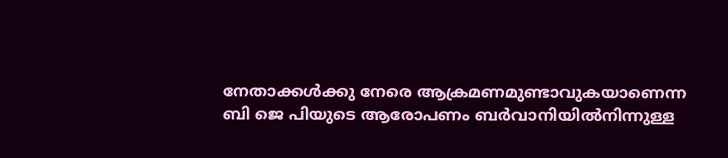നേതാക്കൾക്കു നേരെ ആക്രമണമുണ്ടാവുകയാണെന്ന ബി ജെ പിയുടെ ആരോപണം ബർവാനിയിൽനിന്നുള്ള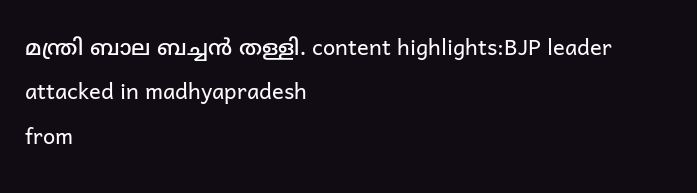മന്ത്രി ബാല ബച്ചൻ തള്ളി. content highlights:BJP leader attacked in madhyapradesh
from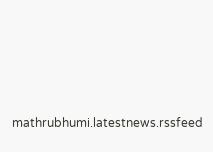mathrubhumi.latestnews.rssfeed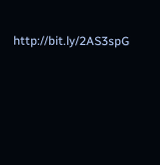http://bit.ly/2AS3spG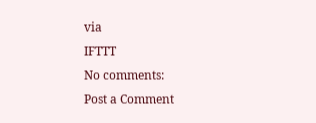via
IFTTT
No comments:
Post a Comment